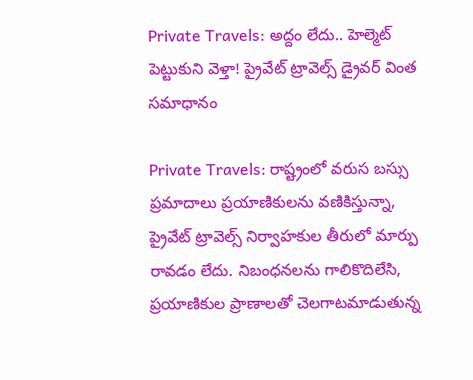Private Travels: అద్దం లేదు.. హెల్మెట్ పెట్టుకుని వెళ్తా! ప్రైవేట్ ట్రావెల్స్ డ్రైవర్ వింత సమాధానం

Private Travels: రాష్ట్రంలో వరుస బస్సు ప్రమాదాలు ప్రయాణికులను వణికిస్తున్నా, ప్రైవేట్ ట్రావెల్స్ నిర్వాహకుల తీరులో మార్పు రావడం లేదు. నిబంధనలను గాలికొదిలేసి, ప్రయాణికుల ప్రాణాలతో చెలగాటమాడుతున్న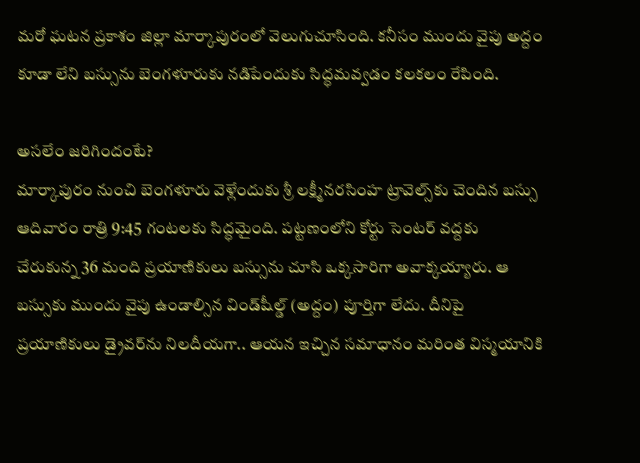మరో ఘటన ప్రకాశం జిల్లా మార్కాపురంలో వెలుగుచూసింది. కనీసం ముందు వైపు అద్దం కూడా లేని బస్సును బెంగళూరుకు నడిపేందుకు సిద్ధమవ్వడం కలకలం రేపింది.

అసలేం జరిగిందంటే?
మార్కాపురం నుంచి బెంగళూరు వెళ్లేందుకు శ్రీ లక్ష్మీనరసింహ ట్రావెల్స్‌కు చెందిన బస్సు ఆదివారం రాత్రి 9:45 గంటలకు సిద్ధమైంది. పట్టణంలోని కోర్టు సెంటర్ వద్దకు చేరుకున్న 36 మంది ప్రయాణికులు బస్సును చూసి ఒక్కసారిగా అవాక్కయ్యారు. ఆ బస్సుకు ముందు వైపు ఉండాల్సిన విండ్‌షీల్డ్ (అద్దం) పూర్తిగా లేదు. దీనిపై ప్రయాణికులు డ్రైవర్‌ను నిలదీయగా.. ఆయన ఇచ్చిన సమాధానం మరింత విస్మయానికి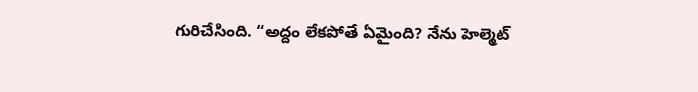గురిచేసింది. “అద్దం లేకపోతే ఏమైంది? నేను హెల్మెట్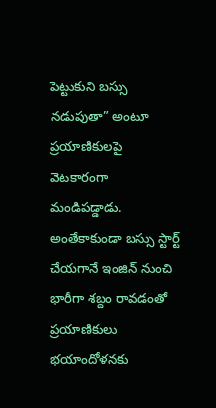పెట్టుకుని బస్సు నడుపుతా” అంటూ ప్రయాణికులపై వెటకారంగా మండిపడ్డాడు. అంతేకాకుండా బస్సు స్టార్ట్ చేయగానే ఇంజిన్ నుంచి భారీగా శబ్దం రావడంతో ప్రయాణికులు భయాందోళనకు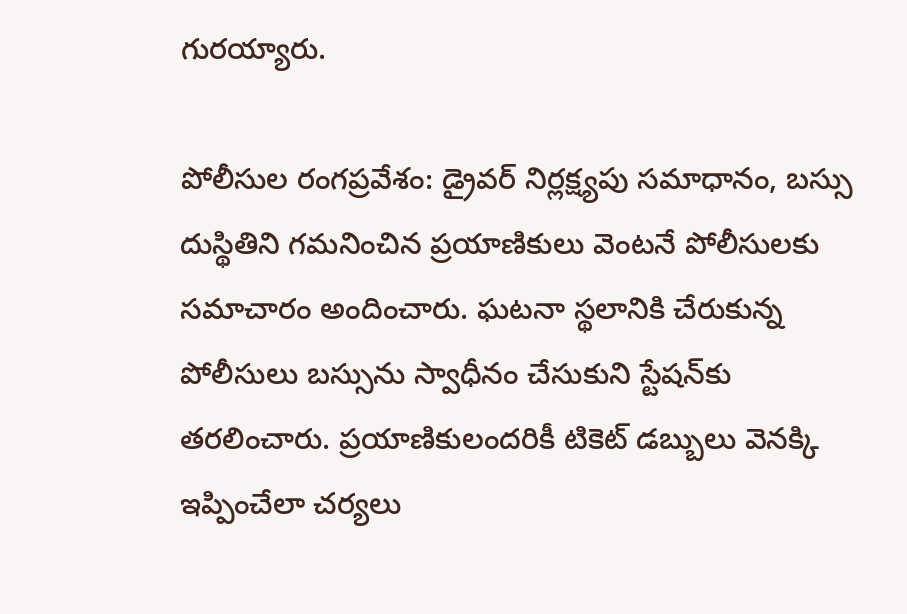గురయ్యారు.

పోలీసుల రంగప్రవేశం: డ్రైవర్ నిర్లక్ష్యపు సమాధానం, బస్సు దుస్థితిని గమనించిన ప్రయాణికులు వెంటనే పోలీసులకు సమాచారం అందించారు. ఘటనా స్థలానికి చేరుకున్న పోలీసులు బస్సును స్వాధీనం చేసుకుని స్టేషన్‌కు తరలించారు. ప్రయాణికులందరికీ టికెట్ డబ్బులు వెనక్కి ఇప్పించేలా చర్యలు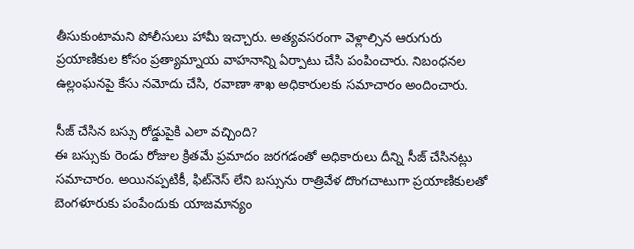తీసుకుంటామని పోలీసులు హామీ ఇచ్చారు. అత్యవసరంగా వెళ్లాల్సిన ఆరుగురు ప్రయాణికుల కోసం ప్రత్యామ్నాయ వాహనాన్ని ఏర్పాటు చేసి పంపించారు. నిబంధనల ఉల్లంఘనపై కేసు నమోదు చేసి, రవాణా శాఖ అధికారులకు సమాచారం అందించారు.

సీజ్ చేసిన బస్సు రోడ్డుపైకి ఎలా వచ్చింది?
ఈ బస్సుకు రెండు రోజుల క్రితమే ప్రమాదం జరగడంతో అధికారులు దీన్ని సీజ్ చేసినట్లు సమాచారం. అయినప్పటికీ, ఫిట్‌నెస్ లేని బస్సును రాత్రివేళ దొంగచాటుగా ప్రయాణికులతో బెంగళూరుకు పంపేందుకు యాజమాన్యం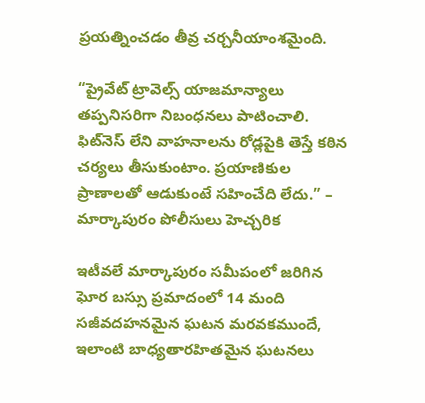ప్రయత్నించడం తీవ్ర చర్చనీయాంశమైంది.

“ప్రైవేట్ ట్రావెల్స్ యాజమాన్యాలు తప్పనిసరిగా నిబంధనలు పాటించాలి. ఫిట్‌నెస్ లేని వాహనాలను రోడ్లపైకి తెస్తే కఠిన చర్యలు తీసుకుంటాం. ప్రయాణికుల ప్రాణాలతో ఆడుకుంటే సహించేది లేదు.” – మార్కాపురం పోలీసులు హెచ్చరిక

ఇటీవలే మార్కాపురం సమీపంలో జరిగిన ఘోర బస్సు ప్రమాదంలో 14 మంది సజీవదహనమైన ఘటన మరవకముందే, ఇలాంటి బాధ్యతారహితమైన ఘటనలు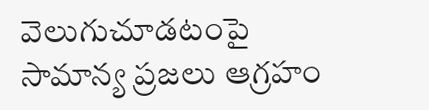వెలుగుచూడటంపై సామాన్య ప్రజలు ఆగ్రహం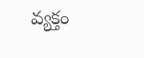వ్యక్తం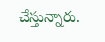చేస్తున్నారు.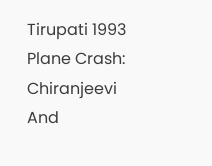Tirupati 1993 Plane Crash: Chiranjeevi And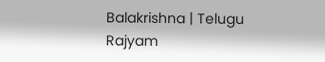Balakrishna | Telugu Rajyam